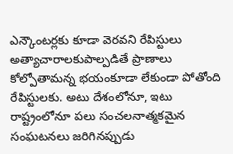ఎన్కౌంటర్లకు కూడా వెరవని రేపిస్టులు
అత్యాచారాలకుపాల్పడితే ప్రాణాలు కోల్పోతామన్న భయంకూడా లేకుండా పోతోంది రేపిస్టులకు. అటు దేశంలోనూ, ఇటు రాష్ట్రంలోనూ పలు సంచలనాత్మకమైన సంఘటనలు జరిగినప్పుడు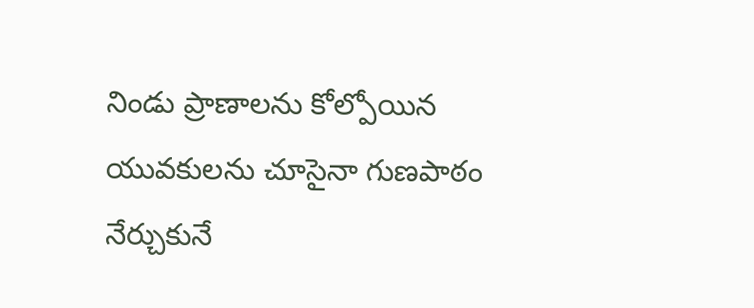నిండు ప్రాణాలను కోల్పోయిన యువకులను చూసైనా గుణపాఠం నేర్చుకునే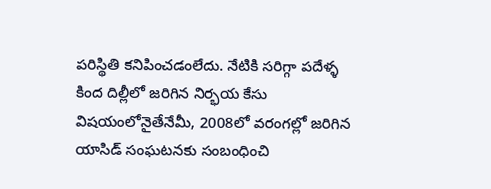పరిస్థితి కనిపించడంలేదు. నేటికి సరిగ్గా పదేళ్ళ కింద దిల్లీలో జరిగిన నిర్భయ కేసు విషయంలోనైతేనేమీ, 2008లో వరంగల్లో జరిగిన యాసిడ్ సంఘటనకు సంబంధించి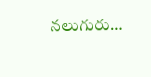నలుగురు…